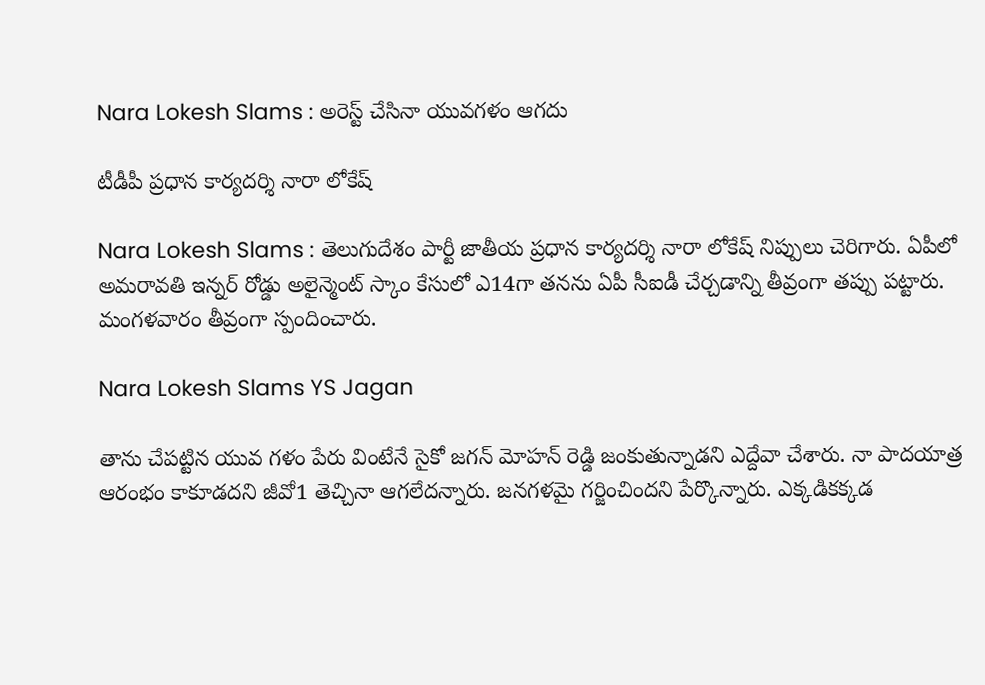Nara Lokesh Slams : అరెస్ట్ చేసినా యువ‌గ‌ళం ఆగ‌దు

టీడీపీ ప్ర‌ధాన కార్య‌ద‌ర్శి నారా లోకేష్

Nara Lokesh Slams : తెలుగుదేశం పార్టీ జాతీయ ప్ర‌ధాన కార్య‌ద‌ర్శి నారా లోకేష్ నిప్పులు చెరిగారు. ఏపీలో అమ‌రావ‌తి ఇన్న‌ర్ రోడ్డు అలైన్మెంట్ స్కాం కేసులో ఎ14గా త‌న‌ను ఏపీ సీఐడీ చేర్చ‌డాన్ని తీవ్రంగా త‌ప్పు ప‌ట్టారు. మంగ‌ళ‌వారం తీవ్రంగా స్పందించారు.

Nara Lokesh Slams YS Jagan

తాను చేప‌ట్టిన యువ గ‌ళం పేరు వింటేనే సైకో జ‌గ‌న్ మోహ‌న్ రెడ్డి జంకుతున్నాడ‌ని ఎద్దేవా చేశారు. నా పాద‌యాత్ర ఆరంభం కాకూడ‌ద‌ని జీవో1 తెచ్చినా ఆగ‌లేద‌న్నారు. జ‌న‌గ‌ళ‌మై గ‌ర్జించింద‌ని పేర్కొన్నారు. ఎక్క‌డిక‌క్క‌డ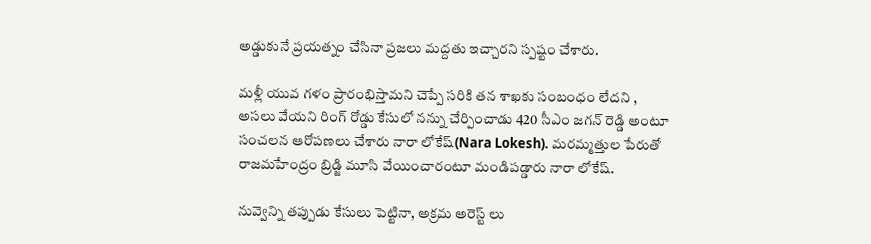అడ్డుకునే ప్ర‌య‌త్నం చేసినా ప్ర‌జ‌లు మ‌ద్ద‌తు ఇచ్చార‌ని స్ప‌ష్టం చేశారు.

మ‌ళ్లీ యువ గ‌ళం ప్రారంభిస్తామ‌ని చెప్పే స‌రికి త‌న శాఖ‌కు సంబంధం లేద‌ని , అస‌లు వేయ‌ని రింగ్ రోడ్డు కేసులో నన్ను చేర్పించాడు 420 సీఎం జ‌గ‌న్ రెడ్డి అంటూ సంచ‌ల‌న ఆరోప‌ణ‌లు చేశారు నారా లోకేష్(Nara Lokesh). మ‌ర‌మ్మ‌త్తుల పేరుతో రాజ‌మహేంద్రం బ్రిడ్జి మూసి వేయించారంటూ మండిప‌డ్డారు నారా లోకేష్.

నువ్వెన్ని త‌ప్పుడు కేసులు పెట్టినా, అక్ర‌మ అరెస్ట్ లు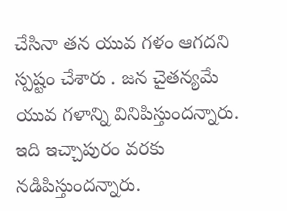చేసినా తన యువ గ‌ళం ఆగ‌ద‌ని స్ప‌ష్టం చేశారు . జ‌న చైత‌న్య‌మే యువ గ‌ళాన్ని వినిపిస్తుంద‌న్నారు. ఇది ఇచ్చాపురం వ‌ర‌కు న‌డిపిస్తుంద‌న్నారు.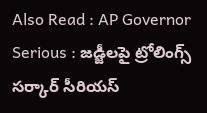Also Read : AP Governor Serious : జ‌డ్జీల‌పై ట్రోలింగ్స్ స‌ర్కార్ సీరియ‌స్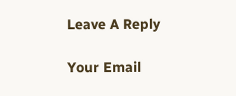Leave A Reply

Your Email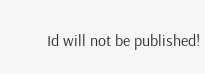Id will not be published!